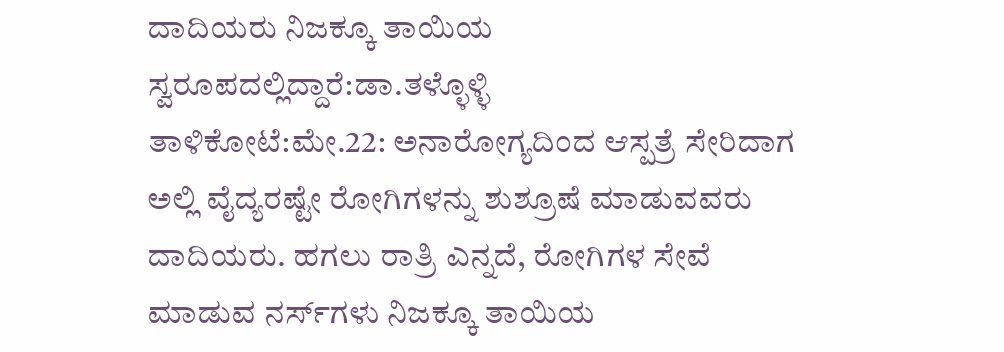ದಾದಿಯರು ನಿಜಕ್ಕೂ ತಾಯಿಯ ಸ್ವರೂಪದಲ್ಲಿದ್ದಾರೆ:ಡಾ.ತಳ್ಳೊಳ್ಳಿ
ತಾಳಿಕೋಟೆ:ಮೇ.22: ಅನಾರೋಗ್ಯದಿಂದ ಆಸ್ಪತ್ರೆ ಸೇರಿದಾಗ ಅಲ್ಲಿ ವೈದ್ಯರಷ್ಟೇ ರೋಗಿಗಳನ್ನು ಶುಶ್ರೂಷೆ ಮಾಡುವವರು ದಾದಿಯರು. ಹಗಲು ರಾತ್ರಿ ಎನ್ನದೆ, ರೋಗಿಗಳ ಸೇವೆ ಮಾಡುವ ನರ್ಸ್‍ಗಳು ನಿಜಕ್ಕೂ ತಾಯಿಯ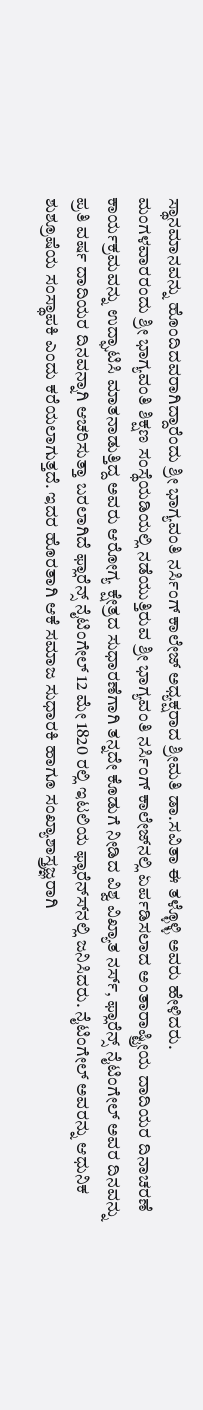ಸ್ಥಾನಮಾನವನ್ನು ಹೊಂದಿದವರಾಗಿದ್ದಾರೆಂದು ಶ್ರೀ ಭಾಗ್ಯವಂತಿ ನರ್ಸಿಂಗ್ ಕಾಲೇಜ್ ಅಧ್ಯಕ್ಷರಾದ ಶ್ರೀಮತಿ ಡಾ.ಸವಿತಾ ಈ ತಳ್ಳೊಳ್ಳಿ ಅವರು ಹೇಳಿದರು.
ಮಂಗಳವಾರರಂದು ಶ್ರೀ ಭಾಗ್ಯವಂತಿ ಶಿಕ್ಷಣ ಸಂಸ್ಥೆಯಡಿಯಲ್ಲಿ ನಡೆಯುತ್ತಿರುವ ಶ್ರೀ ಭಾಗ್ಯವಂತಿ ನರ್ಸಿಂಗ್ ಕಾಲೇಜ್‍ನಲ್ಲಿ ಏರ್ಪಡಿಸಲಾದ ಅಂತಾರಾಷ್ಟ್ರೀಯ ದಾದಿಯರ ದಿನಾಚರಣೆ ಕಾರ್ಯಕ್ರಮವನ್ನು ಉದ್ಘಾಟಿಸಿ ಮಾತನಾಡುತ್ತಿದ್ದ ಅವರು ಆರೋಗ್ಯ ಕ್ಷೇತ್ರದ ಸುಧಾರಣೆಗಾಗಿ ತನ್ನದೇ ಕೊಡುಗೆ ನೀಡಿದ ವಿಶ್ವ ವಿಖ್ಯಾತ ನರ್ಸ್, ಫ್ಲಾರೆನ್ಸ್ ನೈಟಿಂಗೇಲ್ ಅವರ ದಿನವನ್ನು ಪ್ರತಿ ವರ್ಷ ದಾದಿಯರ ದಿನವನ್ನಾಗಿ ಆಚರಿಸುತ್ತಾ ಬರಲಾಗಿದೆ ಫ್ಲಾರೆನ್ಸ್ ನೈಟಿಂಗೇಲ್ 12 ಮೇ 1820 ರಲ್ಲಿ ಇಟಲಿಯ ಫ್ಲಾರೆನ್ಸ್‍ನಲ್ಲಿ ಜನಿಸಿದರು. ನೈಟಿಂಗೇಲ್ ಅವರನ್ನು ಆಧುನಿಕ ಶುಶ್ರೂಷೆಯ ಸಂಸ್ಥಾಪಕಿ ಎಂದು ಕರೆಯಲಾಗುತ್ತದೆ. ಇದರ ಹೊರತಾಗಿ ಆಕೆ ಸಮಾಜ ಸುಧಾರಕಿ ಹಾಗೂ ಸಂಖ್ಯಾಶಾಸ್ತ್ರಜ್ಞರಾಗಿ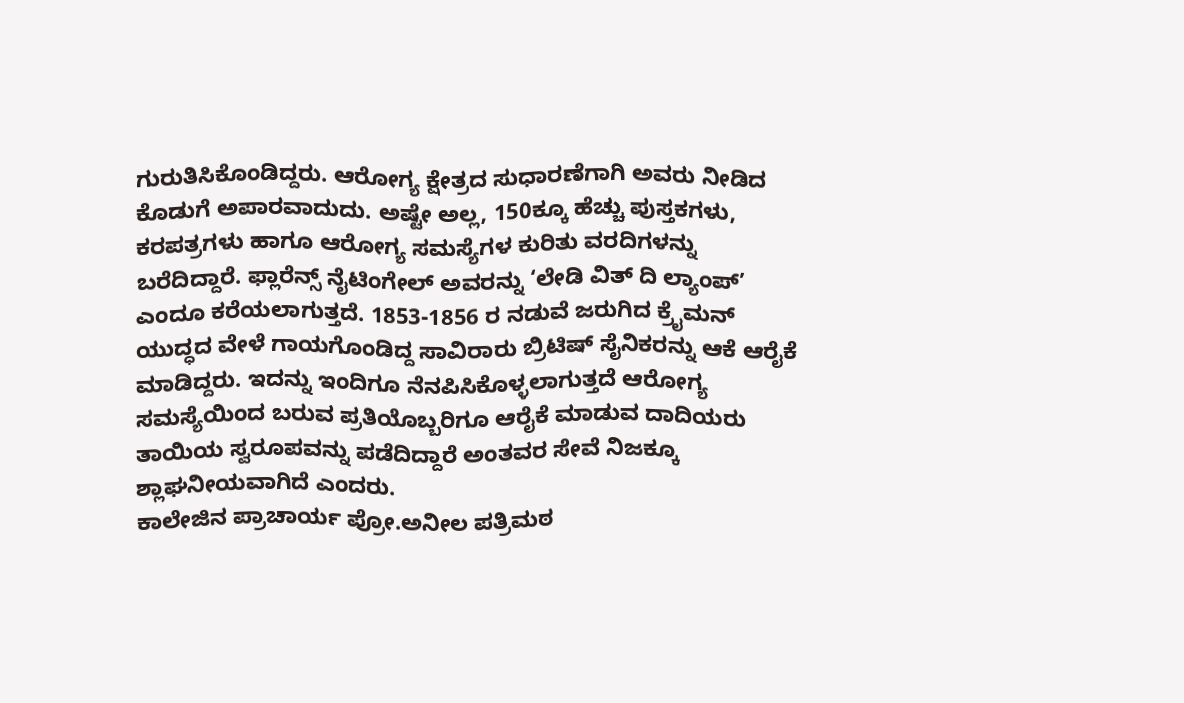ಗುರುತಿಸಿಕೊಂಡಿದ್ದರು. ಆರೋಗ್ಯ ಕ್ಷೇತ್ರದ ಸುಧಾರಣೆಗಾಗಿ ಅವರು ನೀಡಿದ ಕೊಡುಗೆ ಅಪಾರವಾದುದು. ಅಷ್ಟೇ ಅಲ್ಲ, 150ಕ್ಕೂ ಹೆಚ್ಚು ಪುಸ್ತಕಗಳು, ಕರಪತ್ರಗಳು ಹಾಗೂ ಆರೋಗ್ಯ ಸಮಸ್ಯೆಗಳ ಕುರಿತು ವರದಿಗಳನ್ನು ಬರೆದಿದ್ದಾರೆ. ಫ್ಲಾರೆನ್ಸ್ ನೈಟಿಂಗೇಲ್ ಅವರನ್ನು ‘ಲೇಡಿ ವಿತ್ ದಿ ಲ್ಯಾಂಪ್’ ಎಂದೂ ಕರೆಯಲಾಗುತ್ತದೆ. 1853-1856 ರ ನಡುವೆ ಜರುಗಿದ ಕ್ರೈಮನ್ ಯುದ್ಧದ ವೇಳೆ ಗಾಯಗೊಂಡಿದ್ದ ಸಾವಿರಾರು ಬ್ರಿಟಿಷ್ ಸೈನಿಕರನ್ನು ಆಕೆ ಆರೈಕೆ ಮಾಡಿದ್ದರು. ಇದನ್ನು ಇಂದಿಗೂ ನೆನಪಿಸಿಕೊಳ್ಳಲಾಗುತ್ತದೆ ಆರೋಗ್ಯ ಸಮಸ್ಯೆಯಿಂದ ಬರುವ ಪ್ರತಿಯೊಬ್ಬರಿಗೂ ಆರೈಕೆ ಮಾಡುವ ದಾದಿಯರು ತಾಯಿಯ ಸ್ವರೂಪವನ್ನು ಪಡೆದಿದ್ದಾರೆ ಅಂತವರ ಸೇವೆ ನಿಜಕ್ಕೂ ಶ್ಲಾಘನೀಯವಾಗಿದೆ ಎಂದರು.
ಕಾಲೇಜಿನ ಪ್ರಾಚಾರ್ಯ ಪ್ರೋ.ಅನೀಲ ಪತ್ರಿಮಠ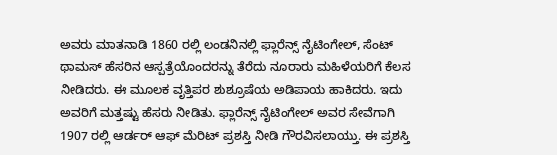ಅವರು ಮಾತನಾಡಿ 1860 ರಲ್ಲಿ ಲಂಡನಿನಲ್ಲಿ ಫ್ಲಾರೆನ್ಸ್ ನೈಟಿಂಗೇಲ್, ಸೆಂಟ್ ಥಾಮಸ್ ಹೆಸರಿನ ಆಸ್ಪತ್ರೆಯೊಂದರನ್ನು ತೆರೆದು ನೂರಾರು ಮಹಿಳೆಯರಿಗೆ ಕೆಲಸ ನೀಡಿದರು. ಈ ಮೂಲಕ ವೃತ್ತಿಪರ ಶುಶ್ರೂಷೆಯ ಅಡಿಪಾಯ ಹಾಕಿದರು. ಇದು ಅವರಿಗೆ ಮತ್ತಷ್ಟು ಹೆಸರು ನೀಡಿತು. ಫ್ಲಾರೆನ್ಸ್ ನೈಟಿಂಗೇಲ್ ಅವರ ಸೇವೆಗಾಗಿ 1907 ರಲ್ಲಿ ಆರ್ಡರ್ ಆಫ್ ಮೆರಿಟ್ ಪ್ರಶಸ್ತಿ ನೀಡಿ ಗೌರವಿಸಲಾಯ್ತು. ಈ ಪ್ರಶಸ್ತಿ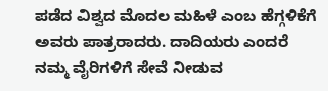ಪಡೆದ ವಿಶ್ವದ ಮೊದಲ ಮಹಿಳೆ ಎಂಬ ಹೆಗ್ಗಳಿಕೆಗೆ ಅವರು ಪಾತ್ರರಾದರು. ದಾದಿಯರು ಎಂದರೆ ನಮ್ಮ ವೈರಿಗಳಿಗೆ ಸೇವೆ ನೀಡುವ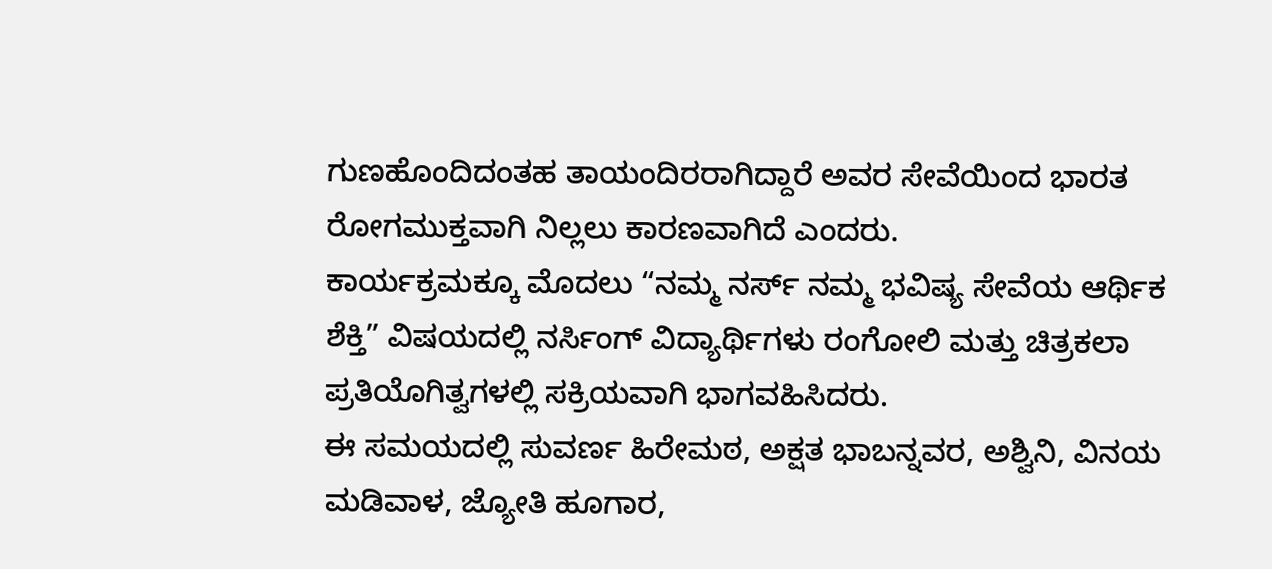ಗುಣಹೊಂದಿದಂತಹ ತಾಯಂದಿರರಾಗಿದ್ದಾರೆ ಅವರ ಸೇವೆಯಿಂದ ಭಾರತ ರೋಗಮುಕ್ತವಾಗಿ ನಿಲ್ಲಲು ಕಾರಣವಾಗಿದೆ ಎಂದರು.
ಕಾರ್ಯಕ್ರಮಕ್ಕೂ ಮೊದಲು “ನಮ್ಮ ನರ್ಸ್ ನಮ್ಮ ಭವಿಷ್ಯ ಸೇವೆಯ ಆರ್ಥಿಕ ಶೆಕ್ತಿ” ವಿಷಯದಲ್ಲಿ ನರ್ಸಿಂಗ್ ವಿದ್ಯಾರ್ಥಿಗಳು ರಂಗೋಲಿ ಮತ್ತು ಚಿತ್ರಕಲಾ ಪ್ರತಿಯೊಗಿತ್ವಗಳಲ್ಲಿ ಸಕ್ರಿಯವಾಗಿ ಭಾಗವಹಿಸಿದರು.
ಈ ಸಮಯದಲ್ಲಿ ಸುವರ್ಣ ಹಿರೇಮಠ, ಅಕ್ಷತ ಭಾಬನ್ನವರ, ಅಶ್ವಿನಿ, ವಿನಯ ಮಡಿವಾಳ, ಜ್ಯೋತಿ ಹೂಗಾರ,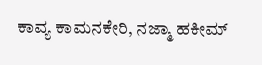ಕಾವ್ಯ ಕಾಮನಕೇರಿ, ನಜ್ಮಾ ಹಕೀಮ್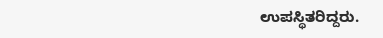ಉಪಸ್ಥಿತರಿದ್ದರು.